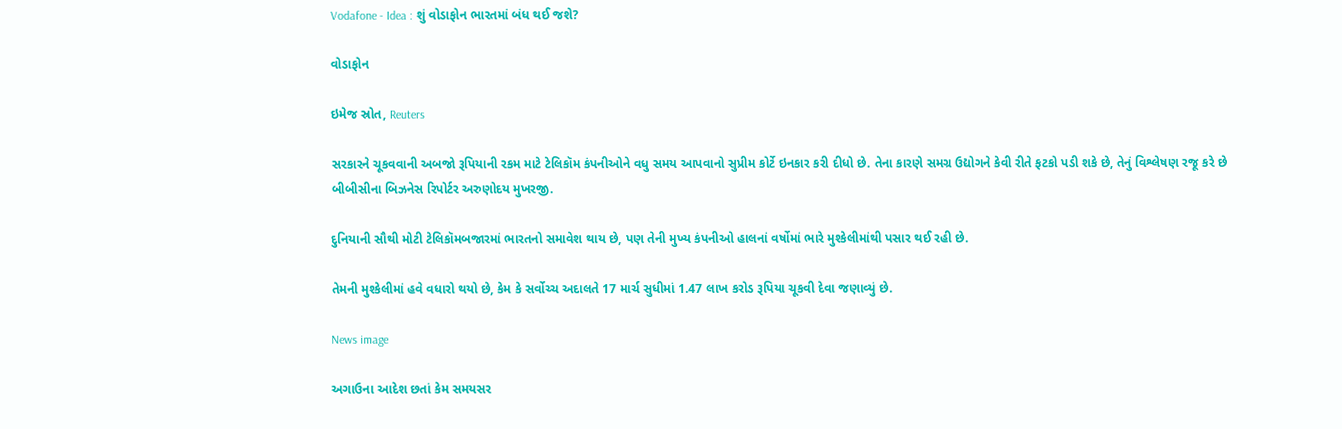Vodafone - Idea : શું વોડાફોન ભારતમાં બંધ થઈ જશે?

વોડાફોન

ઇમેજ સ્રોત, Reuters

સરકારને ચૂકવવાની અબજો રૂપિયાની રકમ માટે ટેલિકૉમ કંપનીઓને વધુ સમય આપવાનો સુપ્રીમ કોર્ટે ઇનકાર કરી દીધો છે. તેના કારણે સમગ્ર ઉદ્યોગને કેવી રીતે ફટકો પડી શકે છે, તેનું વિશ્લેષણ રજૂ કરે છે બીબીસીના બિઝનેસ રિપોર્ટર અરુણોદય મુખરજી.

દુનિયાની સૌથી મોટી ટેલિકૉમબજારમાં ભારતનો સમાવેશ થાય છે, પણ તેની મુખ્ય કંપનીઓ હાલનાં વર્ષોમાં ભારે મુશ્કેલીમાંથી પસાર થઈ રહી છે.

તેમની મુશ્કેલીમાં હવે વધારો થયો છે, કેમ કે સર્વોચ્ચ અદાલતે 17 માર્ચ સુધીમાં 1.47 લાખ કરોડ રૂપિયા ચૂકવી દેવા જણાવ્યું છે.

News image

અગાઉના આદેશ છતાં કેમ સમયસર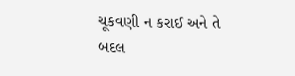ચૂકવણી ન કરાઈ અને તે બદલ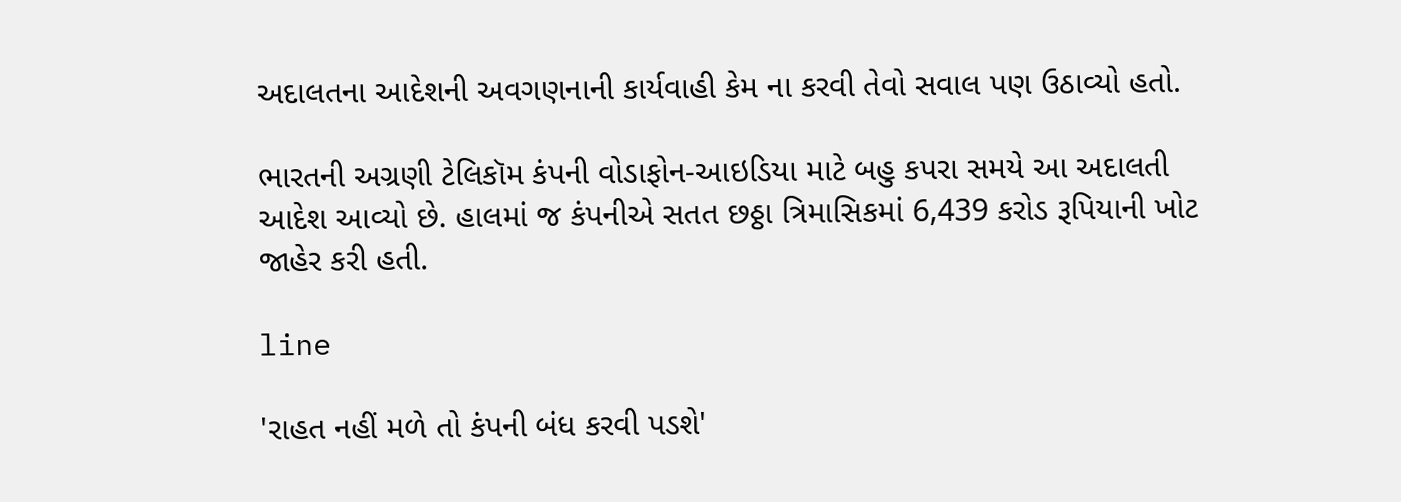અદાલતના આદેશની અવગણનાની કાર્યવાહી કેમ ના કરવી તેવો સવાલ પણ ઉઠાવ્યો હતો.

ભારતની અગ્રણી ટેલિકૉમ કંપની વોડાફોન-આઇડિયા માટે બહુ કપરા સમયે આ અદાલતી આદેશ આવ્યો છે. હાલમાં જ કંપનીએ સતત છઠ્ઠા ત્રિમાસિકમાં 6,439 કરોડ રૂપિયાની ખોટ જાહેર કરી હતી.

line

'રાહત નહીં મળે તો કંપની બંધ કરવી પડશે'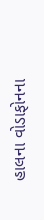હાલના વોડાફોનના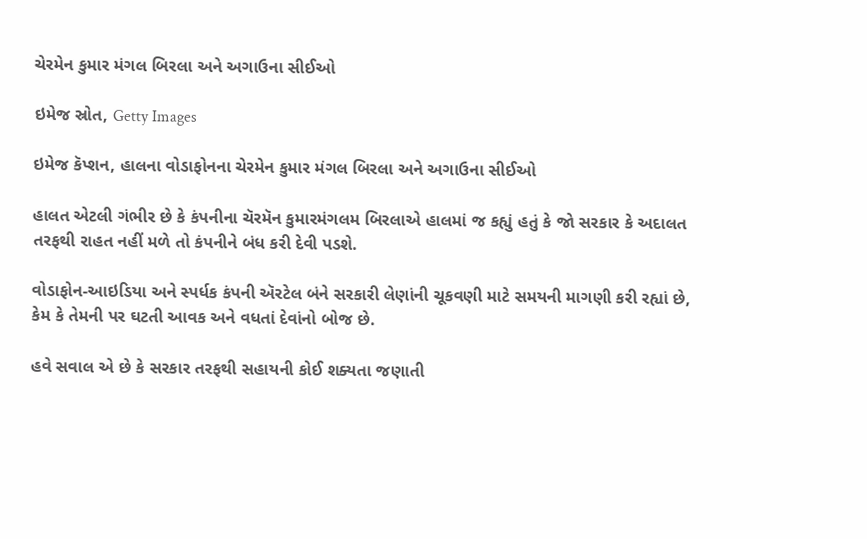ચેરમેન કુમાર મંગલ બિરલા અને અગાઉના સીઈઓ

ઇમેજ સ્રોત, Getty Images

ઇમેજ કૅપ્શન, હાલના વોડાફોનના ચેરમેન કુમાર મંગલ બિરલા અને અગાઉના સીઈઓ

હાલત એટલી ગંભીર છે કે કંપનીના ચૅરમૅન કુમારમંગલમ બિરલાએ હાલમાં જ કહ્યું હતું કે જો સરકાર કે અદાલત તરફથી રાહત નહીં મળે તો કંપનીને બંધ કરી દેવી પડશે.

વોડાફોન-આઇડિયા અને સ્પર્ધક કંપની ઍરટેલ બંને સરકારી લેણાંની ચૂકવણી માટે સમયની માગણી કરી રહ્યાં છે, કેમ કે તેમની પર ઘટતી આવક અને વધતાં દેવાંનો બોજ છે.

હવે સવાલ એ છે કે સરકાર તરફથી સહાયની કોઈ શક્યતા જણાતી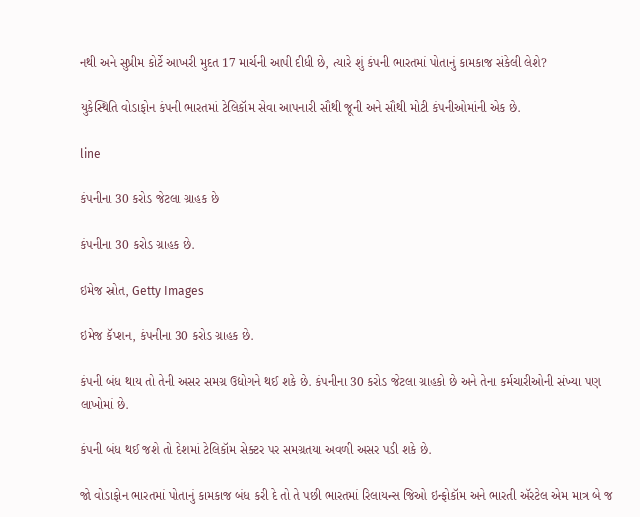નથી અને સુપ્રીમ કોર્ટે આખરી મુદત 17 માર્ચની આપી દીધી છે, ત્યારે શું કંપની ભારતમાં પોતાનું કામકાજ સંકેલી લેશે?

યુકેસ્થિતિ વોડાફોન કંપની ભારતમાં ટેલિકૉમ સેવા આપનારી સૌથી જૂની અને સૌથી મોટી કંપનીઓમાંની એક છે.

line

કંપનીના 30 કરોડ જેટલા ગ્રાહક છે

કંપનીના 30 કરોડ ગ્રાહક છે.

ઇમેજ સ્રોત, Getty Images

ઇમેજ કૅપ્શન, કંપનીના 30 કરોડ ગ્રાહક છે.

કંપની બંધ થાય તો તેની અસર સમગ્ર ઉદ્યોગને થઈ શકે છે. કંપનીના 30 કરોડ જેટલા ગ્રાહકો છે અને તેના કર્મચારીઓની સંખ્યા પણ લાખોમાં છે.

કંપની બંધ થઈ જશે તો દેશમાં ટેલિકૉમ સેક્ટર પર સમગ્રતયા અવળી અસર પડી શકે છે.

જો વોડાફોન ભારતમાં પોતાનું કામકાજ બંધ કરી દે તો તે પછી ભારતમાં રિલાયન્સ જિઓ ઇન્ફોકૉમ અને ભારતી ઍરટેલ એમ માત્ર બે જ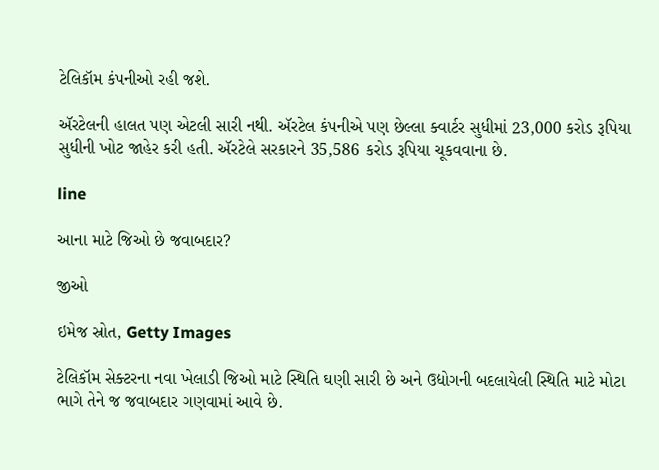ટેલિકૉમ કંપનીઓ રહી જશે.

ઍરટેલની હાલત પણ એટલી સારી નથી. ઍરટેલ કંપનીએ પણ છેલ્લા ક્વાર્ટર સુધીમાં 23,000 કરોડ રૂપિયા સુધીની ખોટ જાહેર કરી હતી. ઍરટેલે સરકારને 35,586 કરોડ રૂપિયા ચૂકવવાના છે.

line

આના માટે જિઓ છે જવાબદાર?

જીઓ

ઇમેજ સ્રોત, Getty Images

ટેલિકૉમ સેક્ટરના નવા ખેલાડી જિઓ માટે સ્થિતિ ઘણી સારી છે અને ઉદ્યોગની બદલાયેલી સ્થિતિ માટે મોટા ભાગે તેને જ જવાબદાર ગણવામાં આવે છે.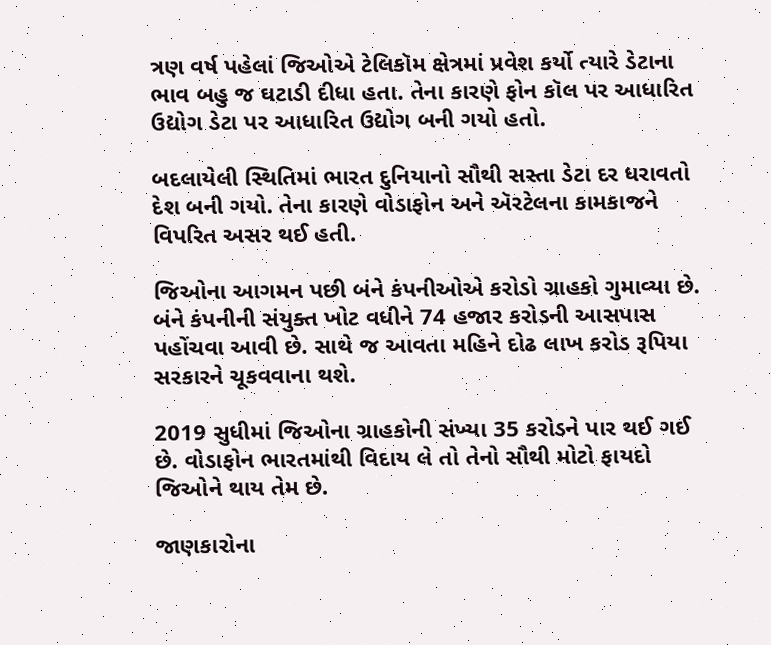ત્રણ વર્ષ પહેલાં જિઓએ ટેલિકૉમ ક્ષેત્રમાં પ્રવેશ કર્યો ત્યારે ડેટાના ભાવ બહુ જ ઘટાડી દીધા હતા. તેના કારણે ફોન કૉલ પર આધારિત ઉદ્યોગ ડેટા પર આધારિત ઉદ્યોગ બની ગયો હતો.

બદલાયેલી સ્થિતિમાં ભારત દુનિયાનો સૌથી સસ્તા ડેટા દર ધરાવતો દેશ બની ગયો. તેના કારણે વોડાફોન અને ઍરટેલના કામકાજને વિપરિત અસર થઈ હતી.

જિઓના આગમન પછી બંને કંપનીઓએ કરોડો ગ્રાહકો ગુમાવ્યા છે. બંને કંપનીની સંયુક્ત ખોટ વધીને 74 હજાર કરોડની આસપાસ પહોંચવા આવી છે. સાથે જ આવતા મહિને દોઢ લાખ કરોડ રૂપિયા સરકારને ચૂકવવાના થશે.

2019 સુધીમાં જિઓના ગ્રાહકોની સંખ્યા 35 કરોડને પાર થઈ ગઈ છે. વોડાફોન ભારતમાંથી વિદાય લે તો તેનો સૌથી મોટો ફાયદો જિઓને થાય તેમ છે.

જાણકારોના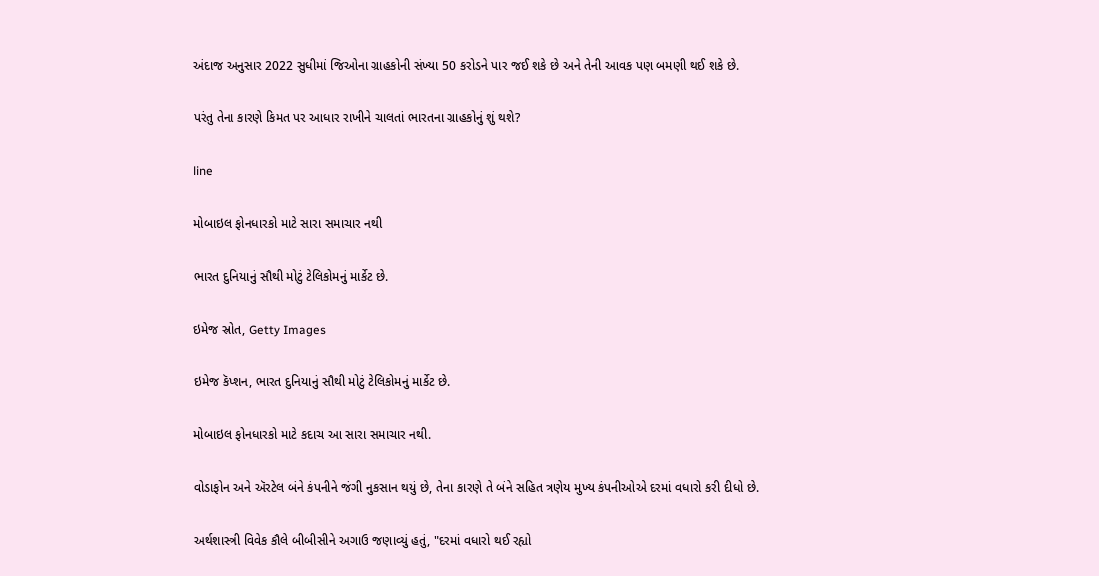અંદાજ અનુસાર 2022 સુધીમાં જિઓના ગ્રાહકોની સંખ્યા 50 કરોડને પાર જઈ શકે છે અને તેની આવક પણ બમણી થઈ શકે છે.

પરંતુ તેના કારણે કિમત પર આધાર રાખીને ચાલતાં ભારતના ગ્રાહકોનું શું થશે?

line

મોબાઇલ ફોનધારકો માટે સારા સમાચાર નથી

ભારત દુનિયાનું સૌથી મોટું ટેલિકોમનું માર્કેટ છે.

ઇમેજ સ્રોત, Getty Images

ઇમેજ કૅપ્શન, ભારત દુનિયાનું સૌથી મોટું ટેલિકોમનું માર્કેટ છે.

મોબાઇલ ફોનધારકો માટે કદાચ આ સારા સમાચાર નથી.

વોડાફોન અને ઍરટેલ બંને કંપનીને જંગી નુકસાન થયું છે, તેના કારણે તે બંને સહિત ત્રણેય મુખ્ય કંપનીઓએ દરમાં વધારો કરી દીધો છે.

અર્થશાસ્ત્રી વિવેક કૌલે બીબીસીને અગાઉ જણાવ્યું હતું, "દરમાં વધારો થઈ રહ્યો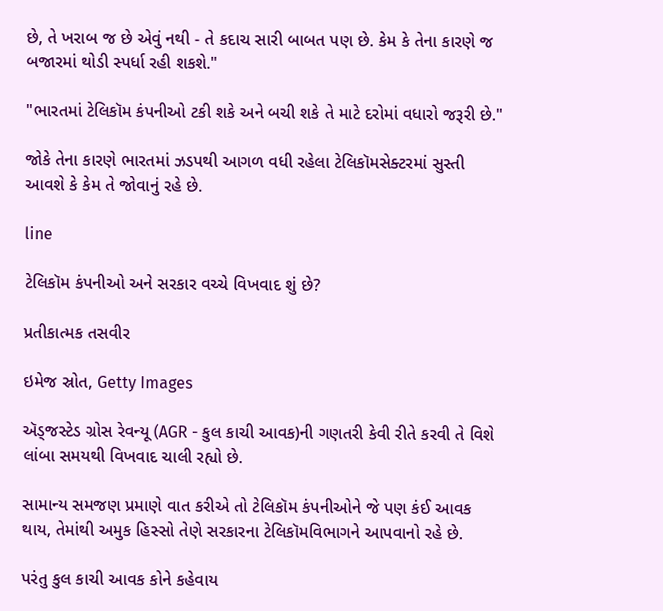છે, તે ખરાબ જ છે એવું નથી - તે કદાચ સારી બાબત પણ છે. કેમ કે તેના કારણે જ બજારમાં થોડી સ્પર્ધા રહી શકશે."

"ભારતમાં ટેલિકૉમ કંપનીઓ ટકી શકે અને બચી શકે તે માટે દરોમાં વધારો જરૂરી છે."

જોકે તેના કારણે ભારતમાં ઝડપથી આગળ વધી રહેલા ટેલિકૉમસેક્ટરમાં સુસ્તી આવશે કે કેમ તે જોવાનું રહે છે.

line

ટેલિકૉમ કંપનીઓ અને સરકાર વચ્ચે વિખવાદ શું છે?

પ્રતીકાત્મક તસવીર

ઇમેજ સ્રોત, Getty Images

ઍડ્જસ્ટેડ ગ્રોસ રેવન્યૂ (AGR - કુલ કાચી આવક)ની ગણતરી કેવી રીતે કરવી તે વિશે લાંબા સમયથી વિખવાદ ચાલી રહ્યો છે.

સામાન્ય સમજણ પ્રમાણે વાત કરીએ તો ટેલિકૉમ કંપનીઓને જે પણ કંઈ આવક થાય, તેમાંથી અમુક હિસ્સો તેણે સરકારના ટેલિકૉમવિભાગને આપવાનો રહે છે.

પરંતુ કુલ કાચી આવક કોને કહેવાય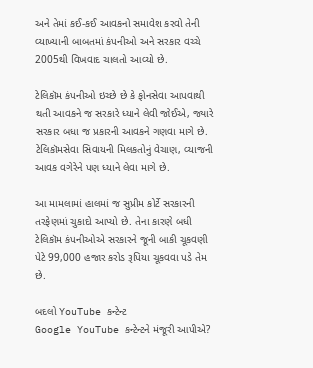અને તેમાં કઈ-કઈ આવકનો સમાવેશ કરવો તેની વ્યાખ્યાની બાબતમાં કંપનીઓ અને સરકાર વચ્ચે 2005થી વિખવાદ ચાલતો આવ્યો છે.

ટેલિકૉમ કંપનીઓ ઇચ્છે છે કે ફોનસેવા આપવાથી થતી આવકને જ સરકારે ધ્યાને લેવી જોઈએ, જ્યારે સરકાર બધા જ પ્રકારની આવકને ગણવા માગે છે. ટેલિકૉમસેવા સિવાયની મિલકતોનું વેચાણ, વ્યાજની આવક વગેરેને પણ ધ્યાને લેવા માગે છે.

આ મામલામાં હાલમાં જ સુપ્રીમ કોર્ટે સરકારની તરફેણમાં ચુકાદો આપ્યો છે. તેના કારણે બધી ટેલિકૉમ કંપનીઓએ સરકારને જૂની બાકી ચૂકવણી પેટે 99,000 હજાર કરોડ રૂપિયા ચૂકવવા પડે તેમ છે.

બદલો YouTube કન્ટેન્ટ
Google YouTube કન્ટેન્ટને મંજૂરી આપીએ?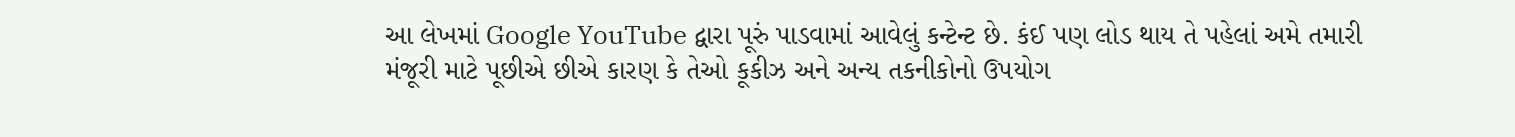આ લેખમાં Google YouTube દ્વારા પૂરું પાડવામાં આવેલું કન્ટેન્ટ છે. કંઈ પણ લોડ થાય તે પહેલાં અમે તમારી મંજૂરી માટે પૂછીએ છીએ કારણ કે તેઓ કૂકીઝ અને અન્ય તકનીકોનો ઉપયોગ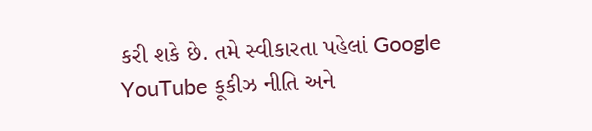કરી શકે છે. તમે સ્વીકારતા પહેલાં Google YouTube કૂકીઝ નીતિ અને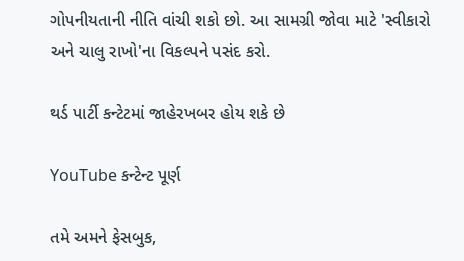ગોપનીયતાની નીતિ વાંચી શકો છો. આ સામગ્રી જોવા માટે 'સ્વીકારો અને ચાલુ રાખો'ના વિકલ્પને પસંદ કરો.

થર્ડ પાર્ટી કન્ટેટમાં જાહેરખબર હોય શકે છે

YouTube કન્ટેન્ટ પૂર્ણ

તમે અમને ફેસબુક,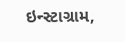ઇન્સ્ટાગ્રામ,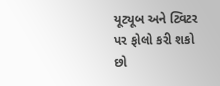યૂટ્યૂબ અને ટ્વિટર પર ફોલો કરી શકો છો